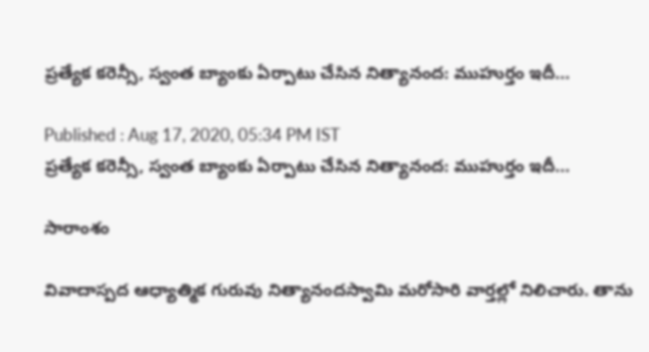ప్రత్యేక కరెన్సీ, స్వంత బ్యాంకు ఏర్పాటు చేసిన నిత్యానంద: ముహుర్తం ఇదీ...

Published : Aug 17, 2020, 05:34 PM IST
ప్రత్యేక కరెన్సీ, స్వంత బ్యాంకు ఏర్పాటు చేసిన నిత్యానంద: ముహుర్తం ఇదీ...

సారాంశం

వివాదాస్పద ఆధ్యాత్మిక గురువు నిత్యానందస్వామి మరోసారి వార్తల్లో నిలిచారు. తాను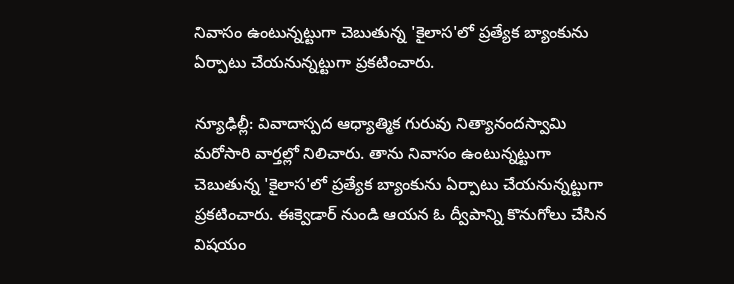నివాసం ఉంటున్నట్టుగా చెబుతున్న 'కైలాస'లో ప్రత్యేక బ్యాంకును ఏర్పాటు చేయనున్నట్టుగా ప్రకటించారు.

న్యూఢిల్లీ: వివాదాస్పద ఆధ్యాత్మిక గురువు నిత్యానందస్వామి మరోసారి వార్తల్లో నిలిచారు. తాను నివాసం ఉంటున్నట్టుగా చెబుతున్న 'కైలాస'లో ప్రత్యేక బ్యాంకును ఏర్పాటు చేయనున్నట్టుగా ప్రకటించారు. ఈక్వెడార్ నుండి ఆయన ఓ ద్వీపాన్ని కొనుగోలు చేసిన విషయం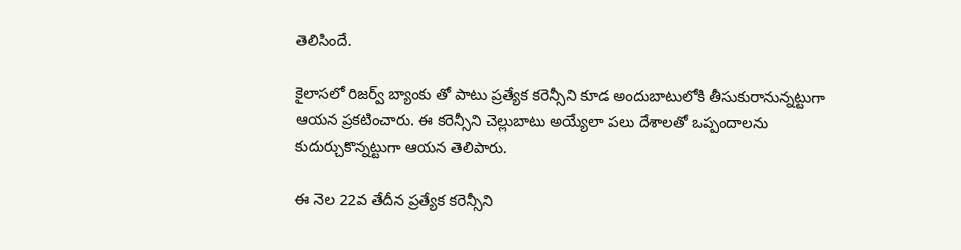తెలిసిందే.

కైలాసలో రిజర్వ్ బ్యాంకు తో పాటు ప్రత్యేక కరెన్సీని కూడ అందుబాటులోకి తీసుకురానున్నట్టుగా ఆయన ప్రకటించారు. ఈ కరెన్సీని చెల్లుబాటు అయ్యేలా పలు దేశాలతో ఒప్పందాలను కుదుర్చుకొన్నట్టుగా ఆయన తెలిపారు.

ఈ నెల 22వ తేదీన ప్రత్యేక కరెన్సీని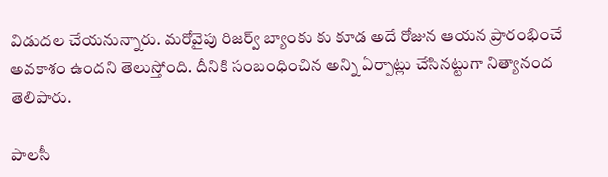విడుదల చేయనున్నారు. మరోవైపు రిజర్వ్ బ్యాంకు కు కూడ అదే రోజున ఆయన ప్రారంభించే అవకాశం ఉందని తెలుస్తోంది. దీనికి సంబంధించిన అన్ని ఏర్పాట్లు చేసినట్టుగా నిత్యానంద తెలిపారు.

పాలసీ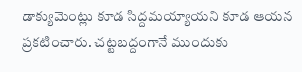డాక్యుమెంట్లు కూడ సిద్దమయ్యాయని కూడ ఆయన ప్రకటించారు. చట్టబద్దంగానే ముందుకు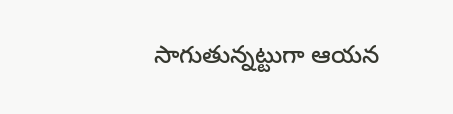సాగుతున్నట్టుగా ఆయన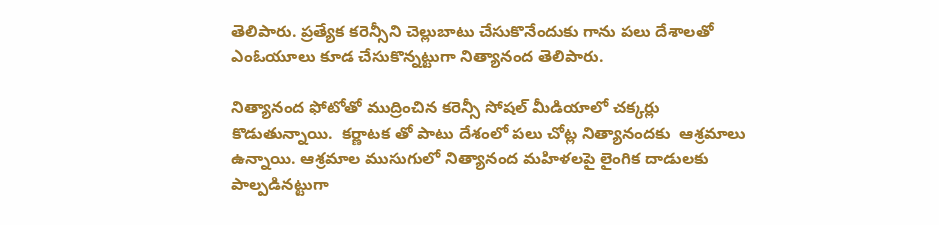తెలిపారు. ప్రత్యేక కరెన్సీని చెల్లుబాటు చేసుకొనేందుకు గాను పలు దేశాలతో ఎంఓయూలు కూడ చేసుకొన్నట్టుగా నిత్యానంద తెలిపారు.

నిత్యానంద ఫోటోతో ముద్రించిన కరెన్సీ సోషల్ మీడియాలో చక్కర్లు కొడుతున్నాయి.  కర్ణాటక తో పాటు దేశంలో పలు చోట్ల నిత్యానందకు  ఆశ్రమాలు ఉన్నాయి. ఆశ్రమాల ముసుగులో నిత్యానంద మహిళలపై లైంగిక దాడులకు పాల్పడినట్టుగా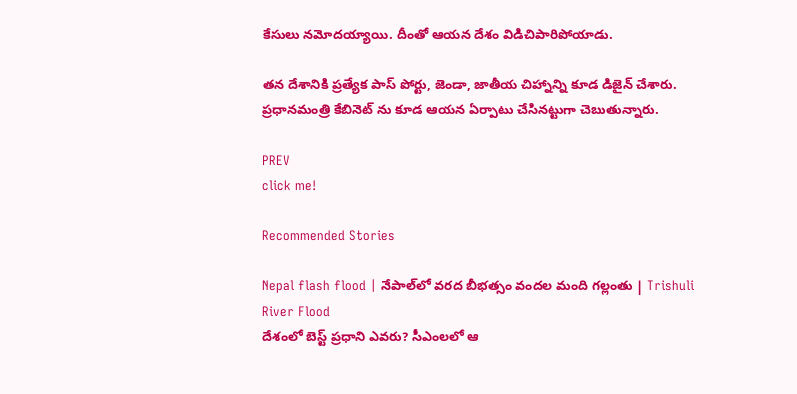కేసులు నమోదయ్యాయి. దీంతో ఆయన దేశం విడిచిపారిపోయాడు.

తన దేశానికి ప్రత్యేక పాస్ పోర్టు, జెండా, జాతీయ చిహ్నాన్ని కూడ డిజైన్ చేశారు. ప్రధానమంత్రి కేబినెట్ ను కూడ ఆయన ఏర్పాటు చేసినట్టుగా చెబుతున్నారు.

PREV
click me!

Recommended Stories

Nepal flash flood | నేపాల్‌లో వరద బీభత్సం వందల మంది గల్లంతు | Trishuli River Flood
దేశంలో బెస్ట్ ప్రధాని ఎవరు? సీఎంలలో ఆ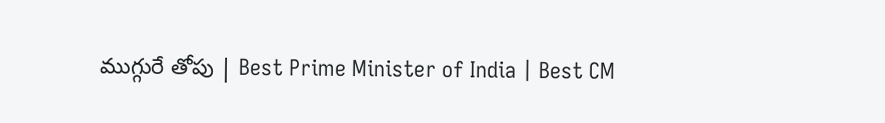ముగ్గురే తోపు | Best Prime Minister of India | Best CM